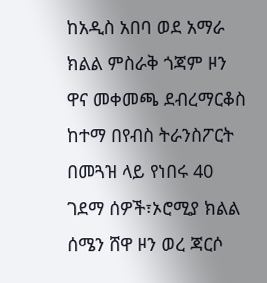ከአዲስ አበባ ወደ አማራ ክልል ምስራቅ ጎጃም ዞን ዋና መቀመጫ ደብረማርቆስ ከተማ በየብስ ትራንስፖርት በመጓዝ ላይ የነበሩ 40 ገደማ ሰዎች፣ኦሮሚያ ክልል ሰሜን ሸዋ ዞን ወረ ጃርሶ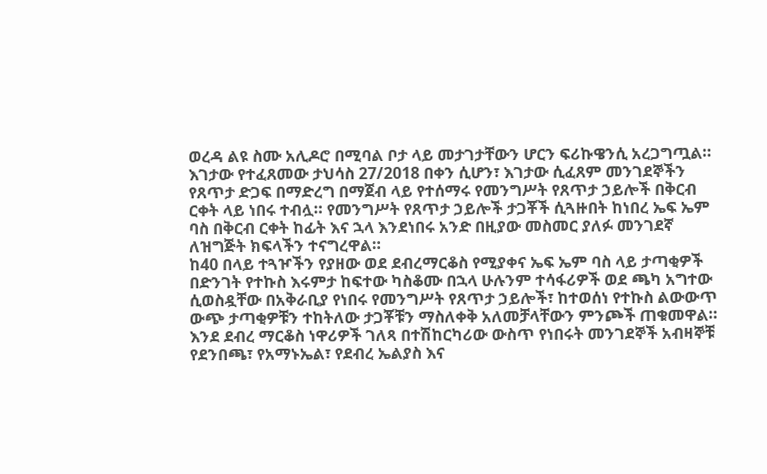ወረዳ ልዩ ስሙ አሊዶሮ በሚባል ቦታ ላይ መታገታቸውን ሆርን ፍሪኩዌንሲ አረጋግጧል።
እገታው የተፈጸመው ታህሳስ 27/2018 በቀን ሲሆን፣ እገታው ሲፈጸም መንገደኞችን የጸጥታ ድጋፍ በማድረግ በማጀብ ላይ የተሰማሩ የመንግሥት የጸጥታ ኃይሎች በቅርብ ርቀት ላይ ነበሩ ተብሏ። የመንግሥት የጸጥታ ኃይሎች ታጋቾች ሲጓዙበት ከነበረ ኤፍ ኤም ባስ በቅርብ ርቀት ከፊት እና ኋላ እንደነበሩ አንድ በዚያው መስመር ያለፉ መንገደኛ ለዝግጅት ክፍላችን ተናግረዋል።
ከ40 በላይ ተጓዦችን የያዘው ወደ ደብረማርቆስ የሚያቀና ኤፍ ኤም ባስ ላይ ታጣቂዎች በድንገት የተኩስ እሩምታ ከፍተው ካስቆሙ በኋላ ሁሉንም ተሳፋሪዎች ወደ ጫካ አግተው ሲወስዷቸው በአቅራቢያ የነበሩ የመንግሥት የጸጥታ ኃይሎች፣ ከተወሰነ የተኩስ ልውውጥ ውጭ ታጣቂዎቹን ተከትለው ታጋቾቹን ማስለቀቅ አለመቻላቸውን ምንጮች ጠቁመዋል።
እንደ ደብረ ማርቆስ ነዋሪዎች ገለጻ በተሽከርካሪው ውስጥ የነበሩት መንገደኞች አብዛኞቹ የደንበጫ፣ የአማኑኤል፣ የደብረ ኤልያስ እና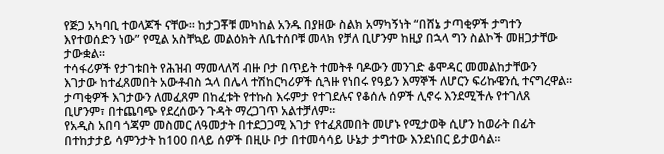የጅጋ አካባቢ ተወላጆች ናቸው። ከታጋቾቹ መካከል አንዱ በያዘው ስልክ አማካኝነት “በሸኔ ታጣቂዎች ታግተን እየተወሰድን ነው” የሚል አስቸኳይ መልዕክት ለቤተሰቦቹ መላክ የቻለ ቢሆንም ከዚያ በኋላ ግን ስልኮች መዘጋታቸው ታውቋል።
ተሳፋሪዎች የታገቱበት የሕዝብ ማመላለሻ ብዙ ቦታ በጥይት ተመትቶ ባዶውን መንገድ ቆሞዳር መመልከታቸውን እገታው ከተፈጸመበት አውቶብስ ኋላ በሌላ ተሽከርካሪዎች ሲጓዙ የነበሩ የዓይን እማኞች ለሆርን ፍሪኩዌንሲ ተናግረዋል። ታጣቂዎች እገታውን ለመፈጸም በከፈቱት የተኩስ እሩምታ የተገደሉና የቆሰሉ ሰዎች ሊኖሩ እንደሚችሉ የተገለጸ ቢሆንም፣ በተጨባጭ የደረሰውን ጉዳት ማረጋገጥ አልተቻለም።
የአዲስ አበባ ጎጃም መስመር ለዓመታት በተደጋጋሚ እገታ የተፈጸመበት መሆኑ የሚታወቅ ሲሆን ከወራት በፊት በተከታታይ ሳምንታት ከ100 በላይ ሰዎች በዚሁ ቦታ በተመሳሳይ ሁኔታ ታግተው እንደነበር ይታወሳል።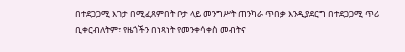በተደጋጋሚ እገታ በሚፈጸምበት ቦታ ላይ መንግሥት ጠንካራ ጥበቃ እንዲያደርግ በተደጋጋሚ ጥሪ ቢቀርብለትም፣ የዜጎችን በነጻነት የመንቀሳቀስ መብትና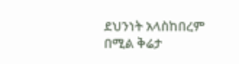ደህንነት አላስከበረም በሚል ቅሬታ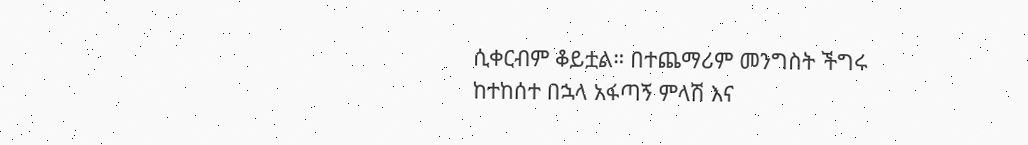ሲቀርብም ቆይቷል። በተጨማሪም መንግስት ችግሩ ከተከሰተ በኋላ አፋጣኝ ምላሽ እና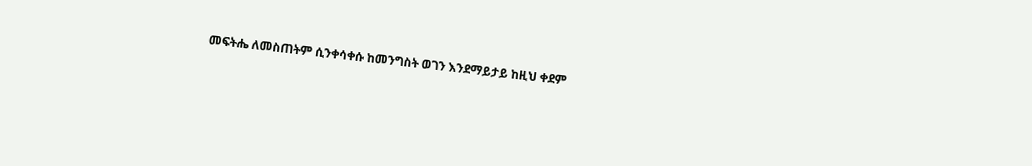መፍትሔ ለመስጠትም ሲንቀሳቀሱ ከመንግስት ወገን እንደማይታይ ከዚህ ቀደም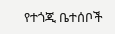የተጎጂ ቤተሰቦች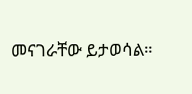መናገራቸው ይታወሳል።